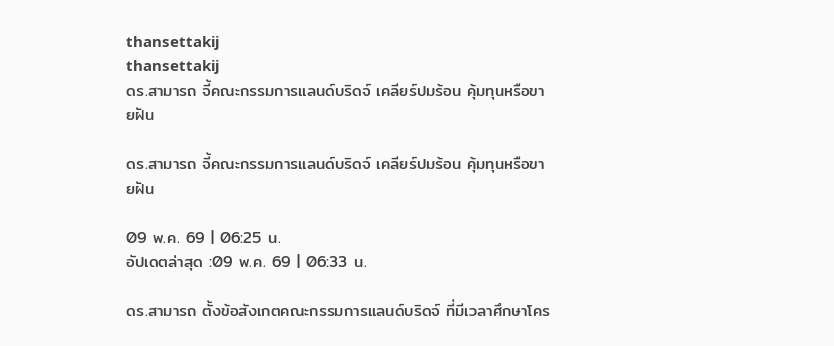thansettakij
thansettakij
ดร.สามารถ จี้คณะกรรมการแลนด์บริดจ์ เคลียร์ปมร้อน คุ้มทุนหรือขายฝัน

ดร.สามารถ จี้คณะกรรมการแลนด์บริดจ์ เคลียร์ปมร้อน คุ้มทุนหรือขายฝัน

09 พ.ค. 69 | 06:25 น.
อัปเดตล่าสุด :09 พ.ค. 69 | 06:33 น.

ดร.สามารถ ตั้งข้อสังเกตคณะกรรมการแลนด์บริดจ์ ที่มีเวลาศึกษาโคร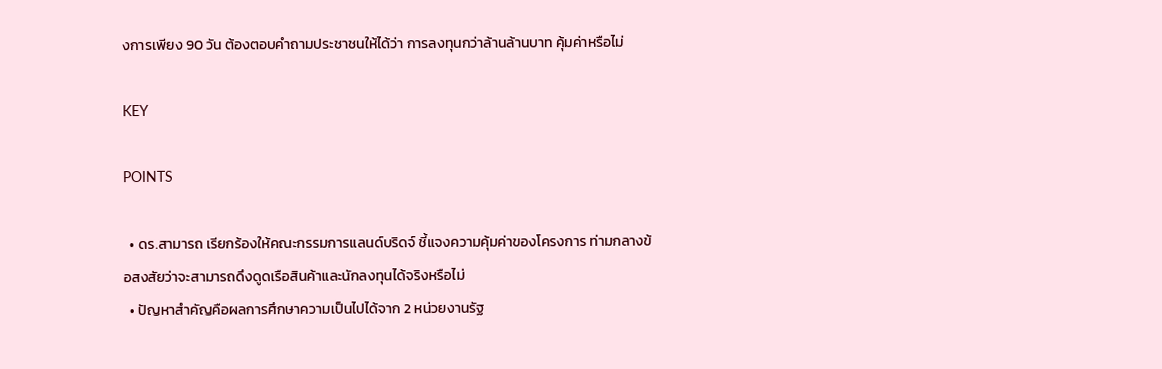งการเพียง 90 วัน ต้องตอบคำถามประชาชนให้ได้ว่า การลงทุนกว่าล้านล้านบาท คุ้มค่าหรือไม่

KEY

POINTS

  • ดร.สามารถ เรียกร้องให้คณะกรรมการแลนด์บริดจ์ ชี้แจงความคุ้มค่าของโครงการ ท่ามกลางข้อสงสัยว่าจะสามารถดึงดูดเรือสินค้าและนักลงทุนได้จริงหรือไม่
  • ปัญหาสำคัญคือผลการศึกษาความเป็นไปได้จาก 2 หน่วยงานรัฐ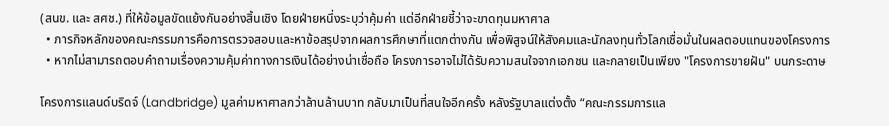(สนข. และ สศช.) ที่ให้ข้อมูลขัดแย้งกันอย่างสิ้นเชิง โดยฝ่ายหนึ่งระบุว่าคุ้มค่า แต่อีกฝ่ายชี้ว่าจะขาดทุนมหาศาล
  • ภารกิจหลักของคณะกรรมการคือการตรวจสอบและหาข้อสรุปจากผลการศึกษาที่แตกต่างกัน เพื่อพิสูจน์ให้สังคมและนักลงทุนทั่วโลกเชื่อมั่นในผลตอบแทนของโครงการ
  • หากไม่สามารถตอบคำถามเรื่องความคุ้มค่าทางการเงินได้อย่างน่าเชื่อถือ โครงการอาจไม่ได้รับความสนใจจากเอกชน และกลายเป็นเพียง "โครงการขายฝัน" บนกระดาษ

โครงการแลนด์บริดจ์ (Landbridge) มูลค่ามหาศาลกว่าล้านล้านบาท กลับมาเป็นที่สนใจอีกครั้ง หลังรัฐบาลแต่งตั้ง “คณะกรรมการแล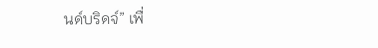นด์บริดจ์” เพื่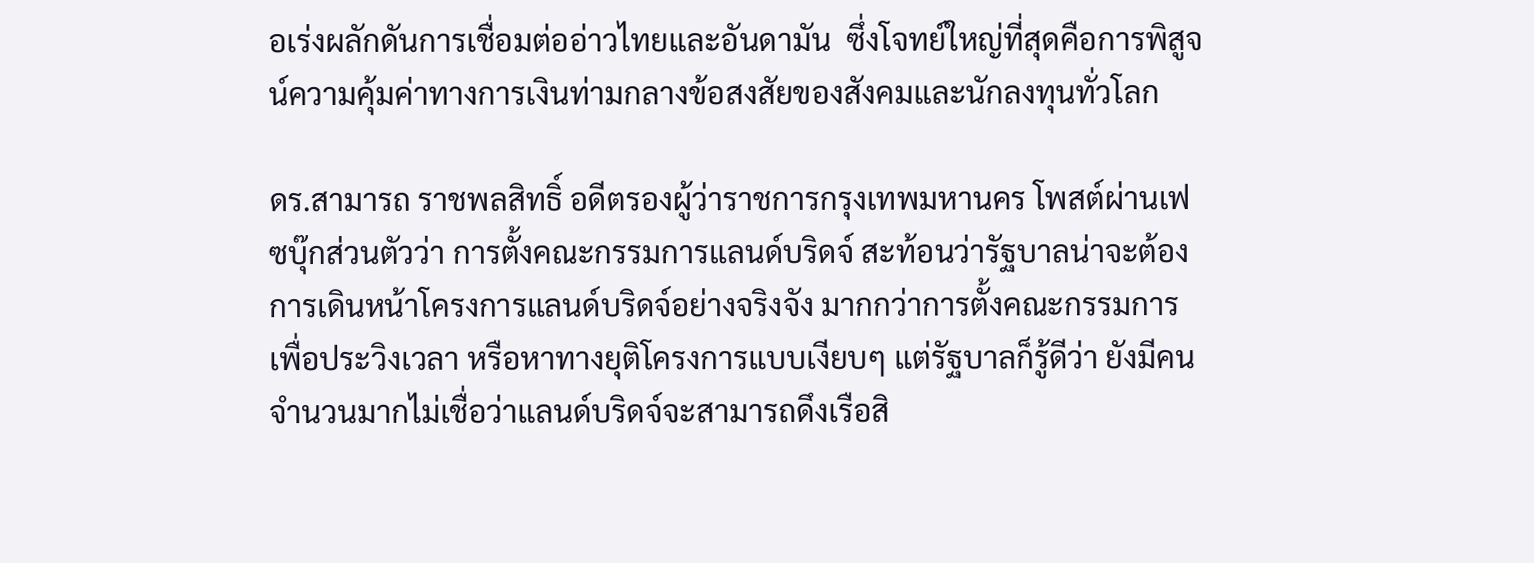อเร่งผลักดันการเชื่อมต่ออ่าวไทยและอันดามัน  ซึ่งโจทย์ใหญ่ที่สุดคือการพิสูจน์ความคุ้มค่าทางการเงินท่ามกลางข้อสงสัยของสังคมและนักลงทุนทั่วโลก

ดร.สามารถ ราชพลสิทธิ์ อดีตรองผู้ว่าราชการกรุงเทพมหานคร โพสต์ผ่านเฟซบุ๊กส่วนตัวว่า การตั้งคณะกรรมการแลนด์บริดจ์ สะท้อนว่ารัฐบาลน่าจะต้องการเดินหน้าโครงการแลนด์บริดจ์อย่างจริงจัง มากกว่าการตั้งคณะกรรมการเพื่อประวิงเวลา หรือหาทางยุติโครงการแบบเงียบๆ แต่รัฐบาลก็รู้ดีว่า ยังมีคนจำนวนมากไม่เชื่อว่าแลนด์บริดจ์จะสามารถดึงเรือสิ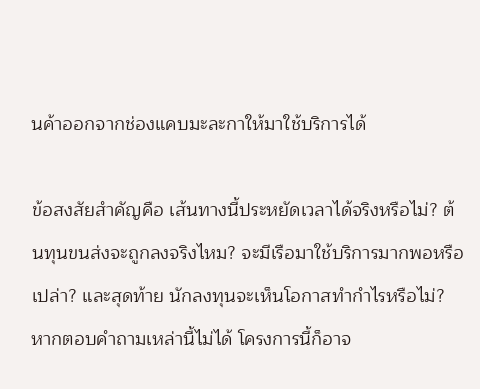นค้าออกจากช่องแคบมะละกาให้มาใช้บริการได้

ข้อสงสัยสำคัญคือ เส้นทางนี้ประหยัดเวลาได้จริงหรือไม่? ต้นทุนขนส่งจะถูกลงจริงไหม? จะมีเรือมาใช้บริการมากพอหรือเปล่า? และสุดท้าย นักลงทุนจะเห็นโอกาสทำกำไรหรือไม่? หากตอบคำถามเหล่านี้ไม่ได้ โครงการนี้ก็อาจ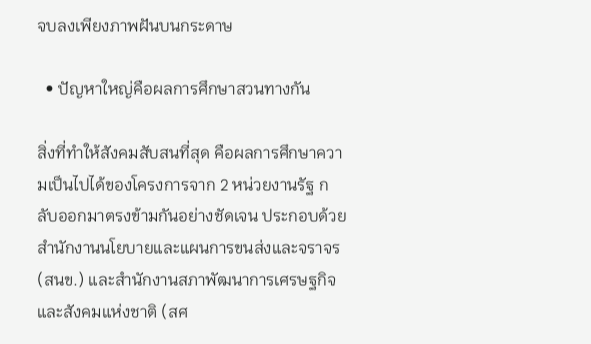จบลงเพียงภาพฝันบนกระดาษ

  • ปัญหาใหญ่คือผลการศึกษาสวนทางกัน

สิ่งที่ทำให้สังคมสับสนที่สุด คือผลการศึกษาความเป็นไปได้ของโครงการจาก 2 หน่วยงานรัฐ กลับออกมาตรงข้ามกันอย่างชัดเจน ประกอบด้วยสำนักงานนโยบายและแผนการขนส่งและจราจร (สนข.) และสำนักงานสภาพัฒนาการเศรษฐกิจและสังคมแห่งชาติ (สศ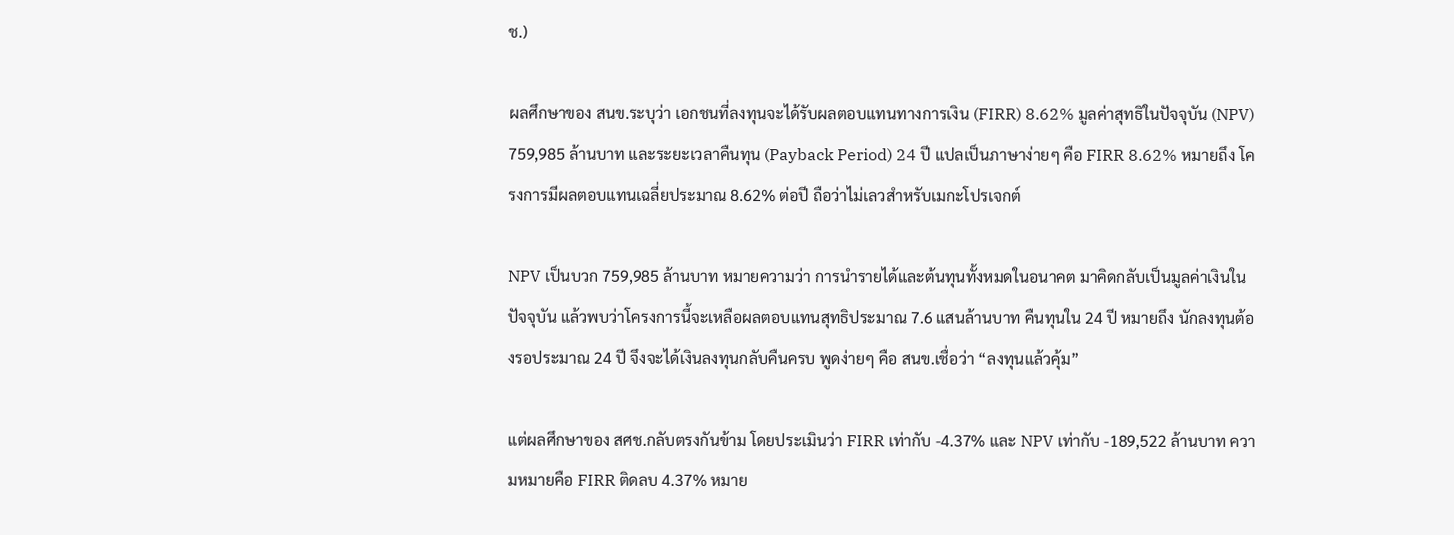ช.)

ผลศึกษาของ สนข.ระบุว่า เอกชนที่ลงทุนจะได้รับผลตอบแทนทางการเงิน (FIRR) 8.62% มูลค่าสุทธิในปัจจุบัน (NPV) 759,985 ล้านบาท และระยะเวลาคืนทุน (Payback Period) 24 ปี แปลเป็นภาษาง่ายๆ คือ FIRR 8.62% หมายถึง โครงการมีผลตอบแทนเฉลี่ยประมาณ 8.62% ต่อปี ถือว่าไม่เลวสำหรับเมกะโปรเจกต์

NPV เป็นบวก 759,985 ล้านบาท หมายความว่า การนำรายได้และต้นทุนทั้งหมดในอนาคต มาคิดกลับเป็นมูลค่าเงินในปัจจุบัน แล้วพบว่าโครงการนี้จะเหลือผลตอบแทนสุทธิประมาณ 7.6 แสนล้านบาท คืนทุนใน 24 ปี หมายถึง นักลงทุนต้องรอประมาณ 24 ปี จึงจะได้เงินลงทุนกลับคืนครบ พูดง่ายๆ คือ สนข.เชื่อว่า “ลงทุนแล้วคุ้ม”

แต่ผลศึกษาของ สศช.กลับตรงกันข้าม โดยประเมินว่า FIRR เท่ากับ -4.37% และ NPV เท่ากับ -189,522 ล้านบาท ความหมายคือ FIRR ติดลบ 4.37% หมาย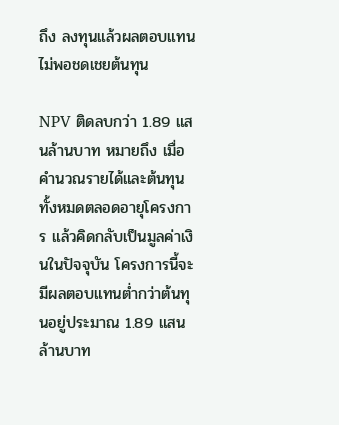ถึง ลงทุนแล้วผลตอบแทนไม่พอชดเชยต้นทุน

NPV ติดลบกว่า 1.89 แสนล้านบาท หมายถึง เมื่อคำนวณรายได้และต้นทุนทั้งหมดตลอดอายุโครงการ แล้วคิดกลับเป็นมูลค่าเงินในปัจจุบัน โครงการนี้จะมีผลตอบแทนต่ำกว่าต้นทุนอยู่ประมาณ 1.89 แสนล้านบาท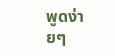พูดง่ายๆ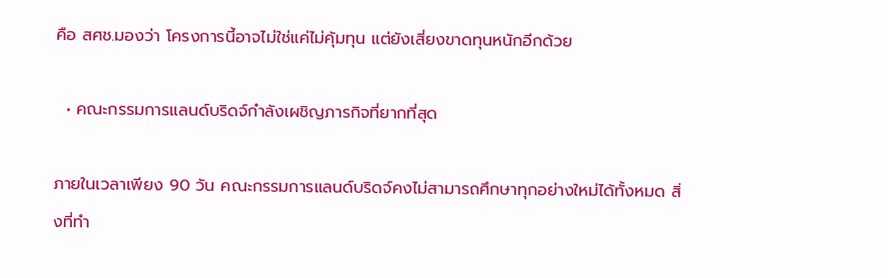คือ สศช.มองว่า โครงการนี้อาจไม่ใช่แค่ไม่คุ้มทุน แต่ยังเสี่ยงขาดทุนหนักอีกด้วย

  • คณะกรรมการแลนด์บริดจ์กำลังเผชิญภารกิจที่ยากที่สุด

ภายในเวลาเพียง 90 วัน คณะกรรมการแลนด์บริดจ์คงไม่สามารถศึกษาทุกอย่างใหม่ได้ทั้งหมด สิ่งที่ทำ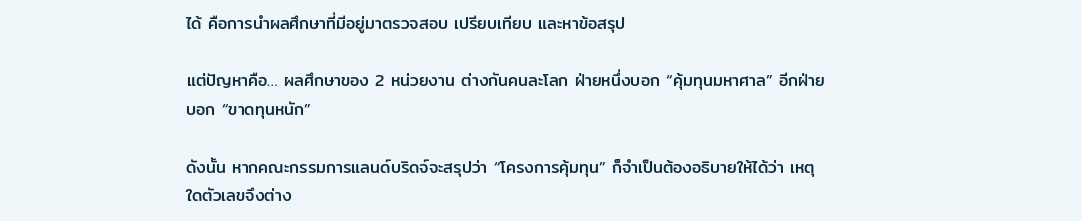ได้ คือการนำผลศึกษาที่มีอยู่มาตรวจสอบ เปรียบเทียบ และหาข้อสรุป

แต่ปัญหาคือ… ผลศึกษาของ 2 หน่วยงาน ต่างกันคนละโลก ฝ่ายหนึ่งบอก “คุ้มทุนมหาศาล” อีกฝ่ายบอก “ขาดทุนหนัก”

ดังนั้น หากคณะกรรมการแลนด์บริดจ์จะสรุปว่า “โครงการคุ้มทุน” ก็จำเป็นต้องอธิบายให้ได้ว่า เหตุใดตัวเลขจึงต่าง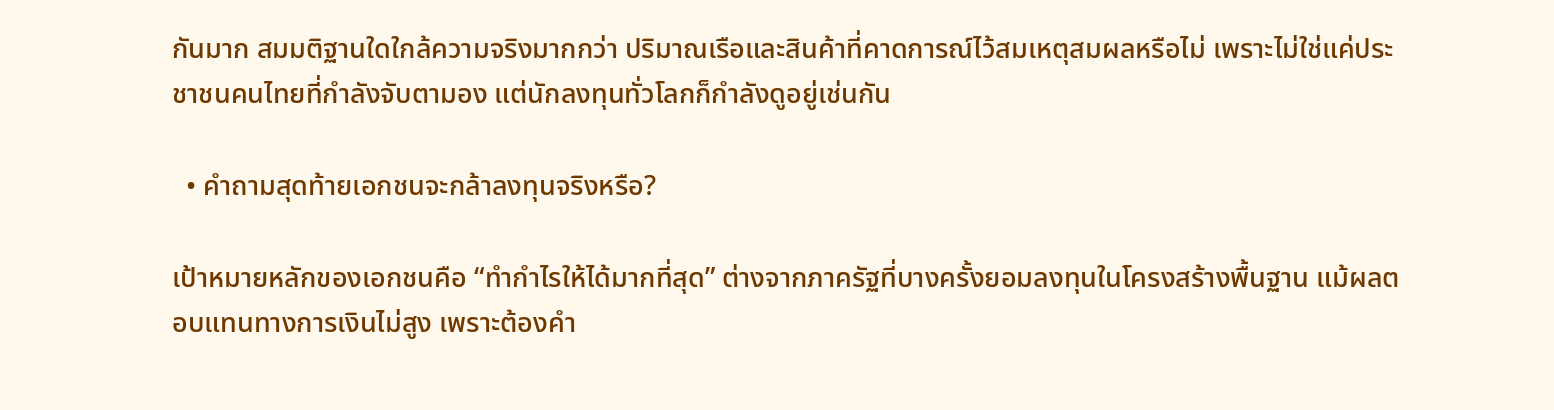กันมาก สมมติฐานใดใกล้ความจริงมากกว่า ปริมาณเรือและสินค้าที่คาดการณ์ไว้สมเหตุสมผลหรือไม่ เพราะไม่ใช่แค่ประชาชนคนไทยที่กำลังจับตามอง แต่นักลงทุนทั่วโลกก็กำลังดูอยู่เช่นกัน

  • คำถามสุดท้ายเอกชนจะกล้าลงทุนจริงหรือ?

เป้าหมายหลักของเอกชนคือ “ทำกำไรให้ได้มากที่สุด” ต่างจากภาครัฐที่บางครั้งยอมลงทุนในโครงสร้างพื้นฐาน แม้ผลตอบแทนทางการเงินไม่สูง เพราะต้องคำ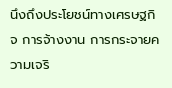นึงถึงประโยชน์ทางเศรษฐกิจ การจ้างงาน การกระจายความเจริ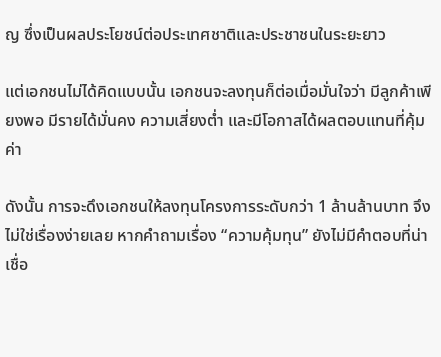ญ ซึ่งเป็นผลประโยชน์ต่อประเทศชาติและประชาชนในระยะยาว

แต่เอกชนไม่ได้คิดแบบนั้น เอกชนจะลงทุนก็ต่อเมื่อมั่นใจว่า มีลูกค้าเพียงพอ มีรายได้มั่นคง ความเสี่ยงต่ำ และมีโอกาสได้ผลตอบแทนที่คุ้มค่า

ดังนั้น การจะดึงเอกชนให้ลงทุนโครงการระดับกว่า 1 ล้านล้านบาท จึงไม่ใช่เรื่องง่ายเลย หากคำถามเรื่อง “ความคุ้มทุน” ยังไม่มีคำตอบที่น่าเชื่อ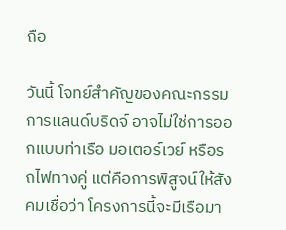ถือ

วันนี้ โจทย์สำคัญของคณะกรรมการแลนด์บริดจ์ อาจไม่ใช่การออกแบบท่าเรือ มอเตอร์เวย์ หรือรถไฟทางคู่ แต่คือการพิสูจน์ให้สังคมเชื่อว่า โครงการนี้จะมีเรือมา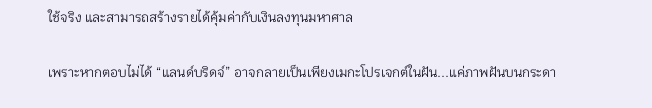ใช้จริง และสามารถสร้างรายได้คุ้มค่ากับเงินลงทุนมหาศาล

เพราะหากตอบไม่ได้ “แลนด์บริดจ์” อาจกลายเป็นเพียงเมกะโปรเจกต์ในฝัน...แค่ภาพฝันบนกระดา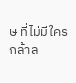ษ ที่ไม่มีใครกล้าล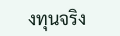งทุนจริง